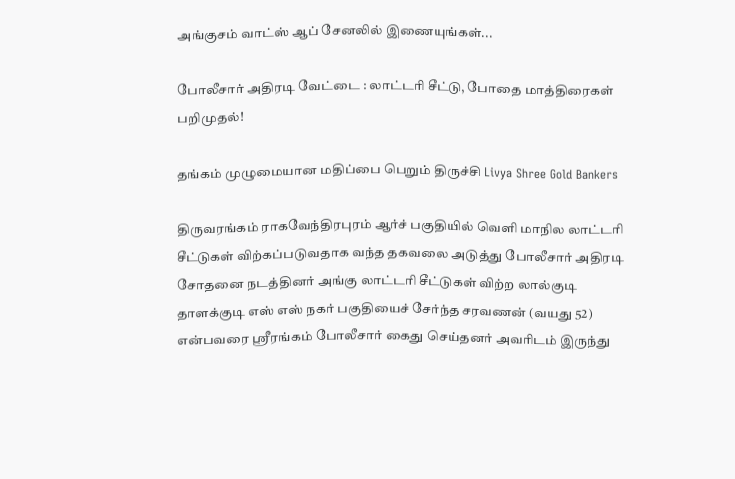அங்குசம் வாட்ஸ் ஆப் சேனலில் இணையுங்கள்...

போலீசார் அதிரடி வேட்டை : லாட்டரி சீட்டு, போதை மாத்திரைகள் பறிமுதல்!

தங்கம் முழுமையான மதிப்பை பெறும் திருச்சி Livya Shree Gold Bankers

திருவரங்கம் ராகவேந்திரபுரம் ஆர்ச் பகுதியில் வெளி மாநில லாட்டரி சீட்டுகள் விற்கப்படுவதாக வந்த தகவலை அடுத்து போலீசார் அதிரடி சோதனை நடத்தினர் அங்கு லாட்டரி சீட்டுகள் விற்ற லால்குடி தாளக்குடி எஸ் எஸ் நகர் பகுதியைச் சேர்ந்த சரவணன் (வயது 52) என்பவரை ஸ்ரீரங்கம் போலீசார் கைது செய்தனர் அவரிடம் இருந்து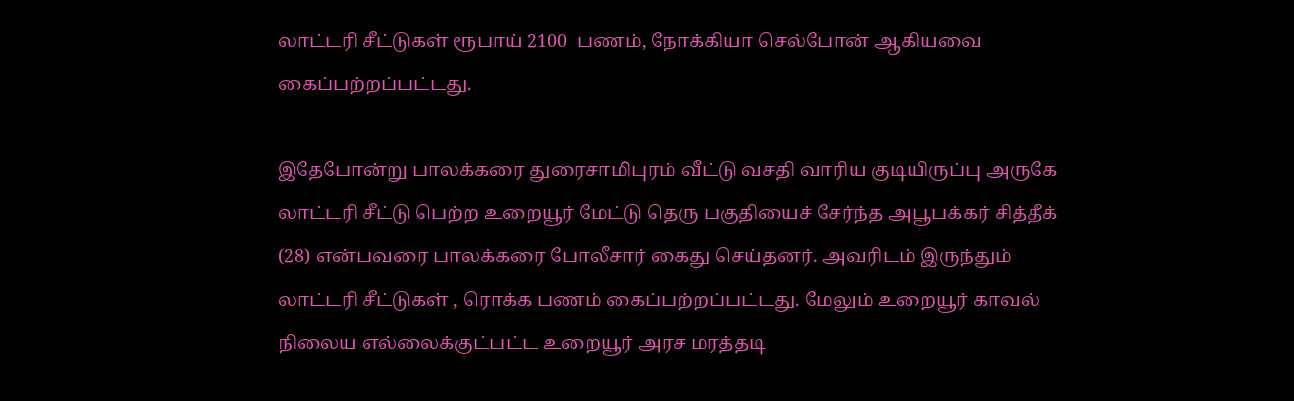லாட்டரி சீட்டுகள் ரூபாய் 2100  பணம், நோக்கியா செல்போன் ஆகியவை கைப்பற்றப்பட்டது.

இதேபோன்று பாலக்கரை துரைசாமிபுரம் வீட்டு வசதி வாரிய குடியிருப்பு அருகே லாட்டரி சீட்டு பெற்ற உறையூர் மேட்டு தெரு பகுதியைச் சேர்ந்த அபூபக்கர் சித்தீக் (28) என்பவரை பாலக்கரை போலீசார் கைது செய்தனர். அவரிடம் இருந்தும் லாட்டரி சீட்டுகள் , ரொக்க பணம் கைப்பற்றப்பட்டது. மேலும் உறையூர் காவல் நிலைய எல்லைக்குட்பட்ட உறையூர் அரச மரத்தடி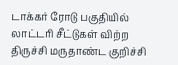டாக்கர் ரோடு பகுதியில் லாட்டரி சீட்டுகள் விற்ற திருச்சி மருதாண்ட குறிச்சி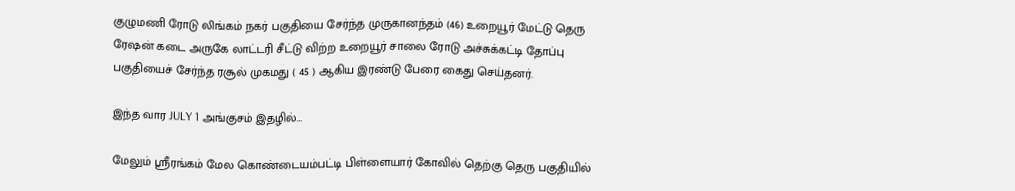குழுமணி ரோடு லிங்கம் நகர் பகுதியை சேர்ந்த முருகானந்தம் (46) உறையூர் மேட்டு தெரு ரேஷன் கடை அருகே லாட்டரி சீட்டு விற்ற உறையூர் சாலை ரோடு அச்சுக்கட்டி தோப்பு பகுதியைச் சேர்ந்த ரசூல் முகமது ( 45 ) ஆகிய இரண்டு பேரை கைது செய்தனர்.

இந்த வார JULY 1 அங்குசம் இதழில்…

மேலும் ஸ்ரீரங்கம் மேல கொண்டையம்பட்டி பிள்ளையார் கோவில் தெற்கு தெரு பகுதியில்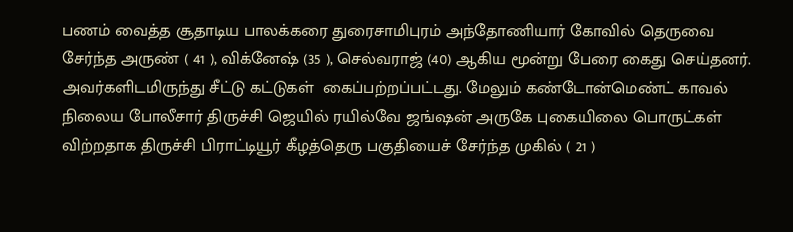பணம் வைத்த சூதாடிய பாலக்கரை துரைசாமிபுரம் அந்தோணியார் கோவில் தெருவை சேர்ந்த அருண் ( 41 ), விக்னேஷ் (35 ), செல்வராஜ் (40) ஆகிய மூன்று பேரை கைது செய்தனர். அவர்களிடமிருந்து சீட்டு கட்டுகள்  கைப்பற்றப்பட்டது. மேலும் கண்டோன்மெண்ட் காவல் நிலைய போலீசார் திருச்சி ஜெயில் ரயில்வே ஜங்ஷன் அருகே புகையிலை பொருட்கள் விற்றதாக திருச்சி பிராட்டியூர் கீழத்தெரு பகுதியைச் சேர்ந்த முகில் ( 21 )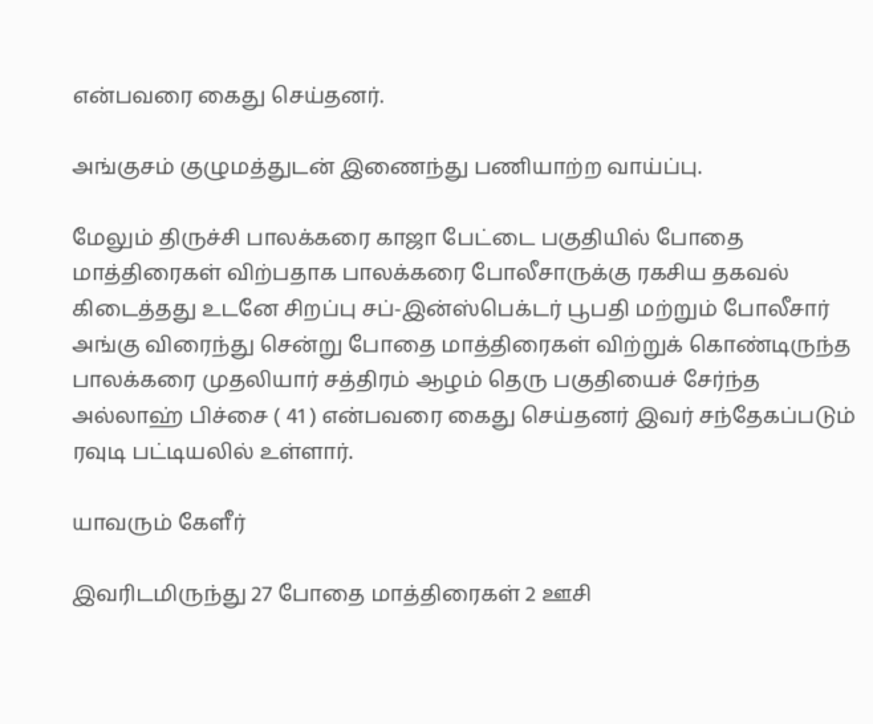என்பவரை கைது செய்தனர்.

அங்குசம் குழுமத்துடன் இணைந்து பணியாற்ற வாய்ப்பு.

மேலும் திருச்சி பாலக்கரை காஜா பேட்டை பகுதியில் போதை மாத்திரைகள் விற்பதாக பாலக்கரை போலீசாருக்கு ரகசிய தகவல் கிடைத்தது உடனே சிறப்பு சப்-இன்ஸ்பெக்டர் பூபதி மற்றும் போலீசார் அங்கு விரைந்து சென்று போதை மாத்திரைகள் விற்றுக் கொண்டிருந்த பாலக்கரை முதலியார் சத்திரம் ஆழம் தெரு பகுதியைச் சேர்ந்த அல்லாஹ் பிச்சை ( 41 ) என்பவரை கைது செய்தனர் இவர் சந்தேகப்படும் ரவுடி பட்டியலில் உள்ளார்.

யாவரும் கேளீர்

இவரிடமிருந்து 27 போதை மாத்திரைகள் 2 ஊசி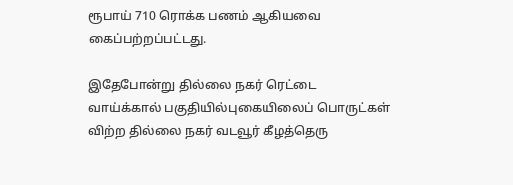ரூபாய் 710 ரொக்க பணம் ஆகியவை கைப்பற்றப்பட்டது.

இதேபோன்று தில்லை நகர் ரெட்டை வாய்க்கால் பகுதியில்புகையிலைப் பொருட்கள் விற்ற தில்லை நகர் வடவூர் கீழத்தெரு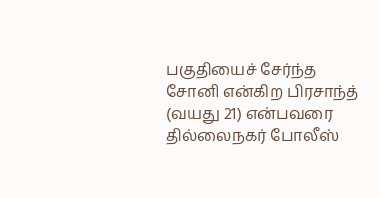பகுதியைச் சேர்ந்த சோனி என்கிற பிரசாந்த் (வயது 21) என்பவரை தில்லைநகர் போலீஸ்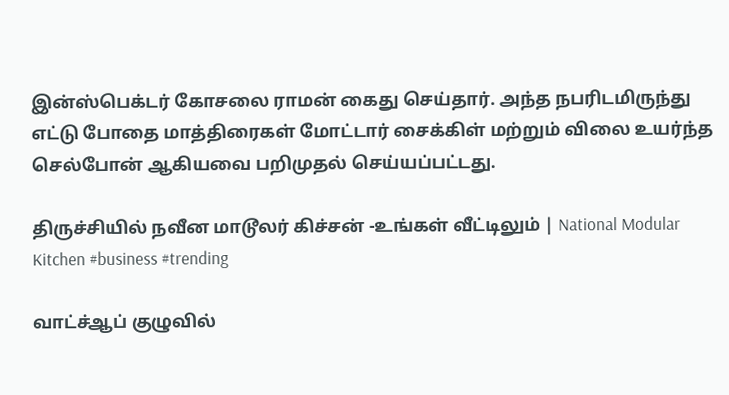இன்ஸ்பெக்டர் கோசலை ராமன் கைது செய்தார். அந்த நபரிடமிருந்து எட்டு போதை மாத்திரைகள் மோட்டார் சைக்கிள் மற்றும் விலை உயர்ந்த செல்போன் ஆகியவை பறிமுதல் செய்யப்பட்டது.

திருச்சியில் நவீன மாடூலர் கிச்சன் -உங்கள் வீட்டிலும் | National Modular Kitchen #business #trending

வாட்ச்ஆப் குழுவில்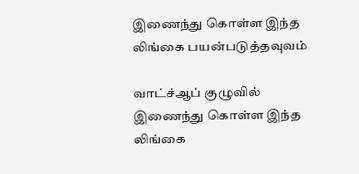இணைந்து கொள்ள இந்த லிங்கை பயன்படுத்தவுவம்

வாட்ச்ஆப் குழுவில் இணைந்து கொள்ள இந்த லிங்கை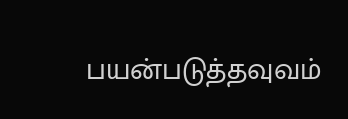பயன்படுத்தவுவம்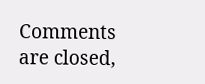Comments are closed,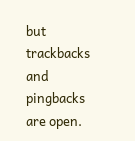but trackbacks and pingbacks are open.